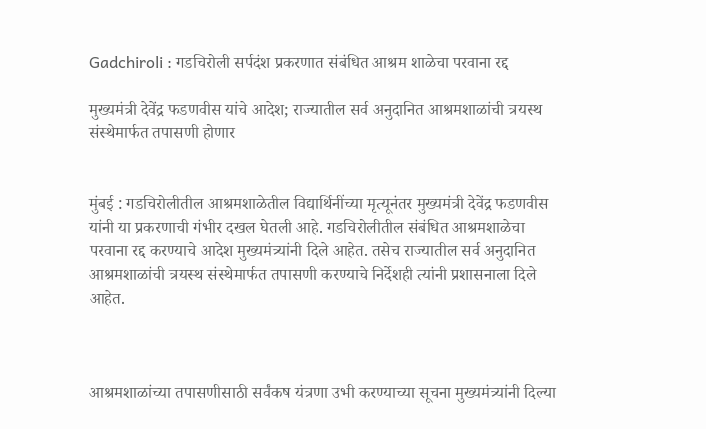Gadchiroli : गडचिरोली सर्पदंश प्रकरणात संबंधित आश्रम शाळेचा परवाना रद्द

मुख्यमंत्री देवेंद्र फडणवीस यांचे आदेश; राज्यातील सर्व अनुदानित आश्रमशाळांची त्रयस्थ संस्थेमार्फत तपासणी होणार


मुंबई : गडचिरोलीतील आश्रमशाळेतील विद्यार्थिनींच्या मृत्यूनंतर मुख्यमंत्री देवेंद्र फडणवीस यांनी या प्रकरणाची गंभीर दखल घेतली आहे. गडचिरोलीतील संबंधित आश्रमशाळेचा परवाना रद्द करण्याचे आदेश मुख्यमंत्र्यांनी दिले आहेत. तसेच राज्यातील सर्व अनुदानित आश्रमशाळांची त्रयस्थ संस्थेमार्फत तपासणी करण्याचे निर्देशही त्यांनी प्रशासनाला दिले आहेत.



आश्रमशाळांच्या तपासणीसाठी सर्वंकष यंत्रणा उभी करण्याच्या सूचना मुख्यमंत्र्यांनी दिल्या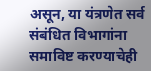असून, या यंत्रणेत सर्व संबंधित विभागांना समाविष्ट करण्याचेही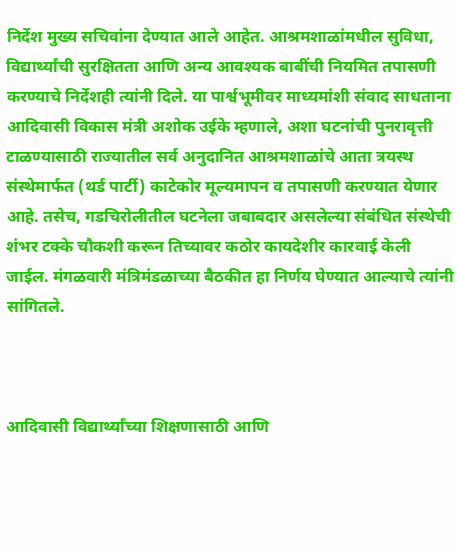निर्देश मुख्य सचिवांना देण्यात आले आहेत. आश्रमशाळांमधील सुविधा, विद्यार्थ्यांची सुरक्षितता आणि अन्य आवश्यक बाबींची नियमित तपासणी करण्याचे निर्देशही त्यांनी दिले. या पार्श्वभूमीवर माध्यमांशी संवाद साधताना आदिवासी विकास मंत्री अशोक उईके म्हणाले, अशा घटनांची पुनरावृत्ती टाळण्यासाठी राज्यातील सर्व अनुदानित आश्रमशाळांचे आता त्रयस्थ संस्थेमार्फत (थर्ड पार्टी) काटेकोर मूल्यमापन व तपासणी करण्यात येणार आहे. तसेच, गडचिरोलीतील घटनेला जबाबदार असलेल्या संबंधित संस्थेची शंभर टक्के चौकशी करून तिच्यावर कठोर कायदेशीर कारवाई केली जाईल. मंगळवारी मंत्रिमंडळाच्या बैठकीत हा निर्णय घेण्यात आल्याचे त्यांनी सांगितले.



आदिवासी विद्यार्थ्यांच्या शिक्षणासाठी आणि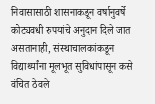निवासासाठी शासनाकडून वर्षानुवर्षे कोट्यवधी रुपयांचे अनुदान दिले जात असतानाही, संस्थाचालकांकडून विद्यार्थ्यांना मूलभूत सुविधांपासून कसे वंचित ठेवले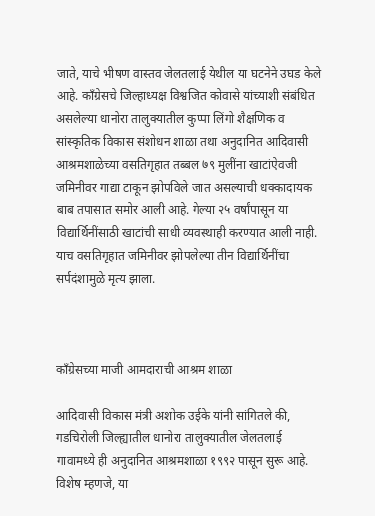जाते, याचे भीषण वास्तव जेलतलाई येथील या घटनेने उघड केले आहे. काँग्रेसचे जिल्हाध्यक्ष विश्वजित कोवासे यांच्याशी संबंधित असलेल्या धानोरा तालुक्यातील कुप्पा लिंगो शैक्षणिक व सांस्कृतिक विकास संशोधन शाळा तथा अनुदानित आदिवासी आश्रमशाळेच्या वसतिगृहात तब्बल ७९ मुलींना खाटांऐवजी जमिनीवर गाद्या टाकून झोपविले जात असल्याची धक्कादायक बाब तपासात समोर आली आहे. गेल्या २५ वर्षांपासून या विद्यार्थिनींसाठी खाटांची साधी व्यवस्थाही करण्यात आली नाही. याच वसतिगृहात जमिनीवर झोपलेल्या तीन विद्यार्थिनींचा सर्पदंशामुळे मृत्य झाला.



काँग्रेसच्या माजी आमदाराची आश्रम शाळा

आदिवासी विकास मंत्री अशोक उईके यांनी सांगितले की, गडचिरोली जिल्ह्यातील धानोरा तालुक्यातील जेलतलाई गावामध्ये ही अनुदानित आश्रमशाळा १९९२ पासून सुरू आहे. विशेष म्हणजे, या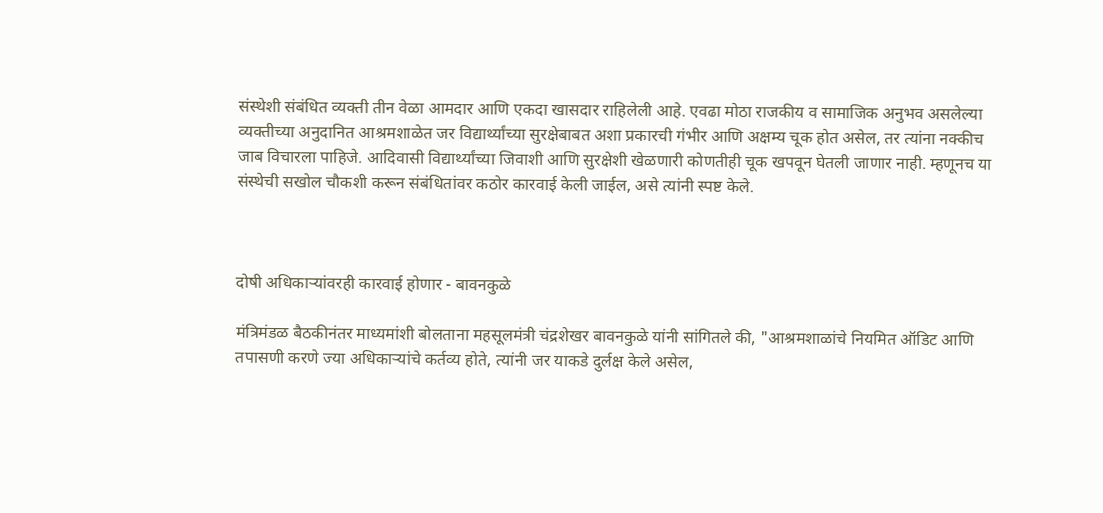संस्थेशी संबंधित व्यक्ती तीन वेळा आमदार आणि एकदा खासदार राहिलेली आहे. एवढा मोठा राजकीय व सामाजिक अनुभव असलेल्या व्यक्तीच्या अनुदानित आश्रमशाळेत जर विद्यार्थ्यांच्या सुरक्षेबाबत अशा प्रकारची गंभीर आणि अक्षम्य चूक होत असेल, तर त्यांना नक्कीच जाब विचारला पाहिजे. आदिवासी विद्यार्थ्यांच्या जिवाशी आणि सुरक्षेशी खेळणारी कोणतीही चूक खपवून घेतली जाणार नाही. म्हणूनच या संस्थेची सखोल चौकशी करून संबंधितांवर कठोर कारवाई केली जाईल, असे त्यांनी स्पष्ट केले.



दोषी अधिकाऱ्यांवरही कारवाई होणार - बावनकुळे

मंत्रिमंडळ बैठकीनंतर माध्यमांशी बोलताना महसूलमंत्री चंद्रशेखर बावनकुळे यांनी सांगितले की, "आश्रमशाळांचे नियमित ऑडिट आणि तपासणी करणे ज्या अधिकाऱ्यांचे कर्तव्य होते, त्यांनी जर याकडे दुर्लक्ष केले असेल,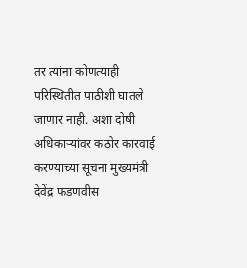तर त्यांना कोणत्याही परिस्थितीत पाठीशी घातले जाणार नाही. अशा दोषी अधिकाऱ्यांवर कठोर कारवाई करण्याच्या सूचना मुख्यमंत्री देवेंद्र फडणवीस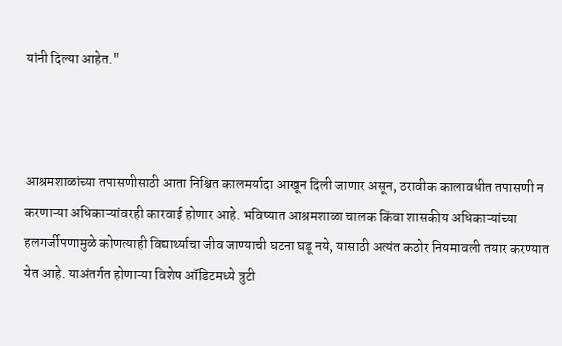यांनी दिल्या आहेत."



आश्रमशाळांच्या तपासणीसाठी आता निश्चित कालमर्यादा आखून दिली जाणार असून, ठरावीक कालावधीत तपासणी न करणाऱ्या अधिकाऱ्यांवरही कारवाई होणार आहे. भविष्यात आश्रमशाळा चालक किंवा शासकीय अधिकाऱ्यांच्या हलगर्जीपणामुळे कोणत्याही विद्यार्थ्याचा जीव जाण्याची घटना घडू नये, यासाठी अत्यंत कठोर नियमावली तयार करण्यात येत आहे. याअंतर्गत होणाऱ्या विशेष ऑडिटमध्ये त्रुटी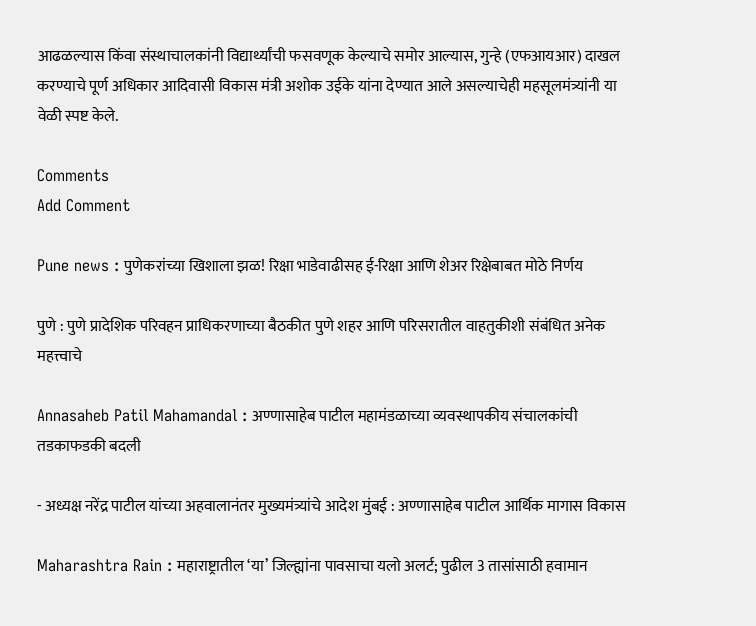आढळल्यास किंवा संस्थाचालकांनी विद्यार्थ्यांची फसवणूक केल्याचे समोर आल्यास, गुन्हे (एफआयआर) दाखल करण्याचे पूर्ण अधिकार आदिवासी विकास मंत्री अशोक उईके यांना देण्यात आले असल्याचेही महसूलमंत्र्यांनी या वेळी स्पष्ट केले.

Comments
Add Comment

Pune news : पुणेकरांच्या खिशाला झळ! रिक्षा भाडेवाढीसह ई-रिक्षा आणि शेअर रिक्षेबाबत मोठे निर्णय

पुणे : पुणे प्रादेशिक परिवहन प्राधिकरणाच्या बैठकीत पुणे शहर आणि परिसरातील वाहतुकीशी संबंधित अनेक महत्त्वाचे

Annasaheb Patil Mahamandal : अण्णासाहेब पाटील महामंडळाच्या व्यवस्थापकीय संचालकांची तडकाफडकी बदली

- अध्यक्ष नरेंद्र पाटील यांच्या अहवालानंतर मुख्यमंत्र्यांचे आदेश मुंबई : अण्णासाहेब पाटील आर्थिक मागास विकास

Maharashtra Rain : महाराष्ट्रातील ‘या’ जिल्ह्यांना पावसाचा यलो अलर्ट; पुढील 3 तासांसाठी हवामान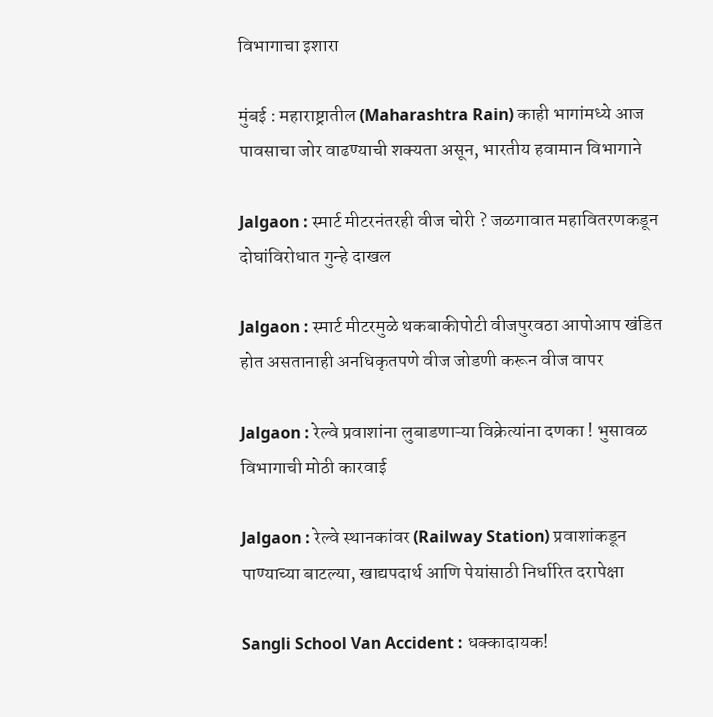विभागाचा इशारा

मुंबई : महाराष्ट्रातील (Maharashtra Rain) काही भागांमध्ये आज पावसाचा जोर वाढण्याची शक्यता असून, भारतीय हवामान विभागाने

Jalgaon : स्मार्ट मीटरनंतरही वीज चोरी ? जळगावात महावितरणकडून दोघांविरोधात गुन्हे दाखल

Jalgaon : स्मार्ट मीटरमुळे थकबाकीपोटी वीजपुरवठा आपोआप खंडित होत असतानाही अनधिकृतपणे वीज जोडणी करून वीज वापर

Jalgaon : रेल्वे प्रवाशांना लुबाडणाऱ्या विक्रेत्यांना दणका ! भुसावळ विभागाची मोठी कारवाई

Jalgaon : रेल्वे स्थानकांवर (Railway Station) प्रवाशांकडून पाण्याच्या बाटल्या, खाद्यपदार्थ आणि पेयांसाठी निर्धारित दरापेक्षा

Sangli School Van Accident : धक्कादायक!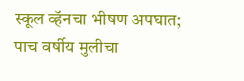स्कूल व्हॅनचा भीषण अपघात; पाच वर्षीय मुलीचा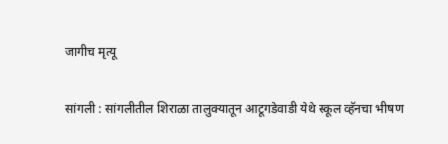जागीच मृत्यू

सांगली : सांगलीतील शिराळा तालुक्यातून आटूगडेवाडी येथे स्कूल व्हॅनचा भीषण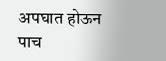अपघात होऊन पाच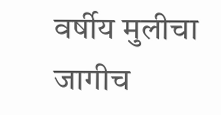वर्षीय मुलीचा जागीच